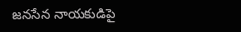జనసేన నాయకుడిపై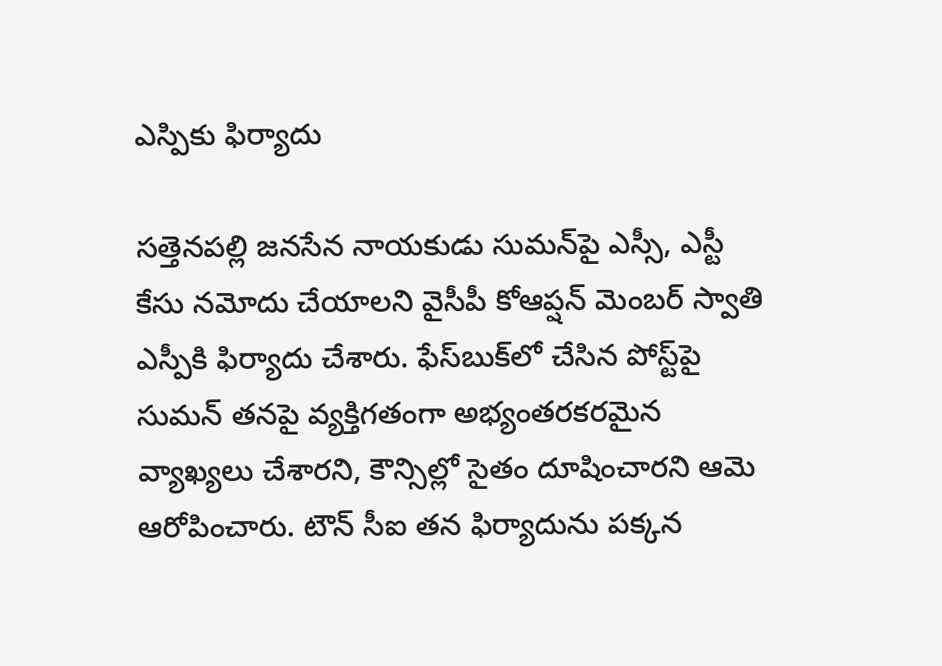ఎస్పికు ఫిర్యాదు

సత్తెనపల్లి జనసేన నాయకుడు సుమన్‌పై ఎస్సీ, ఎస్టీ కేసు నమోదు చేయాలని వైసీపీ కోఆప్షన్ మెంబర్ స్వాతి ఎస్పీకి ఫిర్యాదు చేశారు. ఫేస్‌బుక్‌లో చేసిన పోస్ట్‌పై సుమన్ తనపై వ్యక్తిగతంగా అభ్యంతరకరమైన వ్యాఖ్యలు చేశారని, కౌన్సిల్లో సైతం దూషించారని ఆమె ఆరోపించారు. టౌన్ సీఐ తన ఫిర్యాదును పక్కన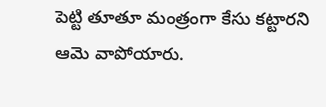పెట్టి తూతూ మంత్రంగా కేసు కట్టారని ఆమె వాపోయారు.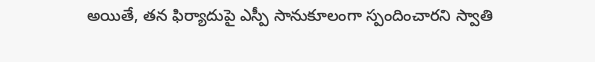అయితే, తన ఫిర్యాదుపై ఎస్పీ సానుకూలంగా స్పందించారని స్వాతి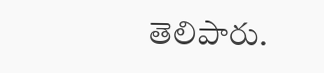తెలిపారు.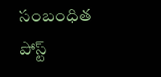సంబంధిత పోస్ట్